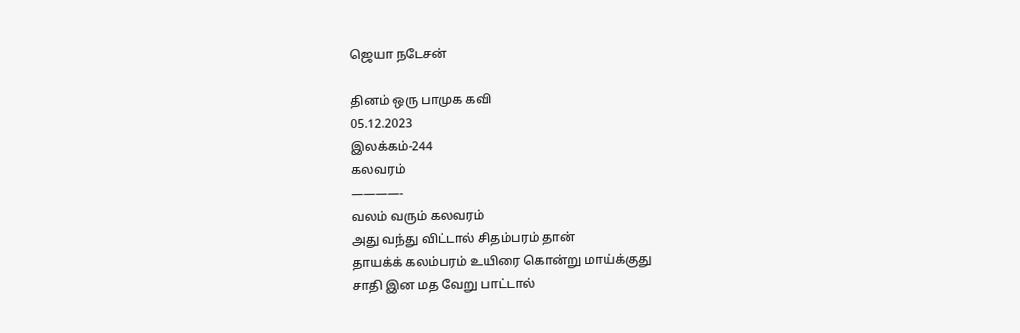ஜெயா நடேசன்

தினம் ஒரு பாமுக கவி
05.12.2023
இலக்கம்-244
கலவரம்
————-
வலம் வரும் கலவரம்
அது வந்து விட்டால் சிதம்பரம் தான்
தாயக்க் கலம்பரம் உயிரை கொன்று மாய்க்குது
சாதி இன மத வேறு பாட்டால்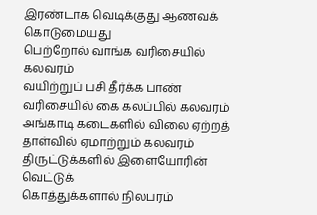இரண்டாக வெடிக்குது ஆணவக் கொடுமையது
பெற்றோல் வாங்க வரிசையில் கலவரம்
வயிற்றுப் பசி தீர்க்க பாண் வரிசையில் கை கலப்பில் கலவரம்
அங்காடி கடைகளில் விலை ஏற்றத் தாள்வில் ஏமாற்றும் கலவரம்
திருட்டுக்களில் இளையோரின் வெட்டுக்
கொத்துக்களால் நிலபரம்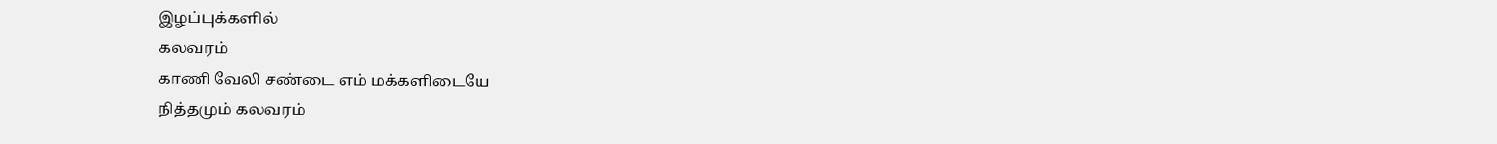இழப்புக்களில்
கலவரம்
காணி வேலி சண்டை எம் மக்களிடையே
நித்தமும் கலவரம்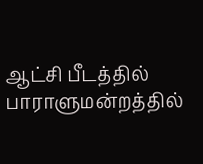ஆட்சி பீடத்தில் பாராளுமன்றத்தில்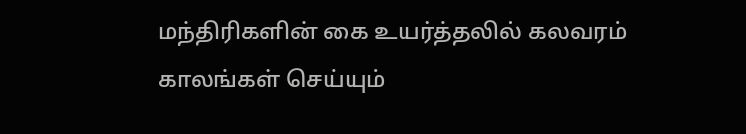மந்திரிகளின் கை உயர்த்தலில் கலவரம்
காலங்கள் செய்யும்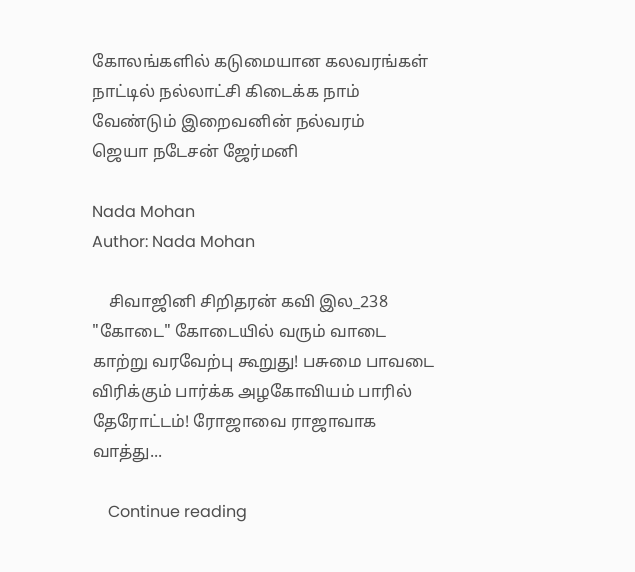கோலங்களில் கடுமையான கலவரங்கள்
நாட்டில் நல்லாட்சி கிடைக்க நாம் வேண்டும் இறைவனின் நல்வரம்
ஜெயா நடேசன் ஜேர்மனி

Nada Mohan
Author: Nada Mohan

    சிவாஜினி சிறிதரன் கவி இல_238 "கோடை" கோடையில் வரும் வாடை காற்று வரவேற்பு கூறுது! பசுமை பாவடை விரிக்கும் பார்க்க அழகோவியம் பாரில் தேரோட்டம்! ரோஜாவை ராஜாவாக வாத்து...

    Continue reading